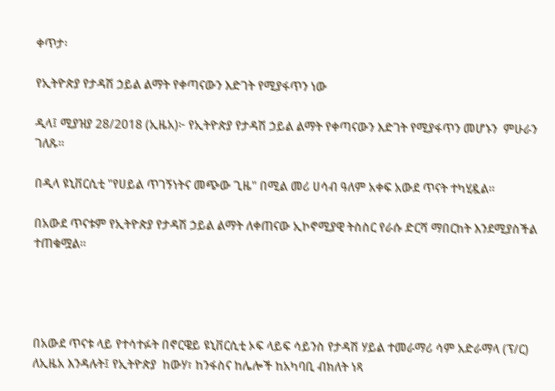ቀጥታ፡

የኢትዮጵያ የታዳሽ ኃይል ልማት የቀጣናውን እድገት የሚያፋጥን ነው

ዲላ፤ ሚያዝያ 28/2018 (ኢዜአ)፦ የኢትዮጵያ የታዳሽ ኃይል ልማት የቀጣናውን እድገት የሚያፋጥን መሆኑን  ምሁራን ገለጹ።

በዲላ ዩኒቨርሲቲ "የሀይል ጥገኝነትና መጭው ጊዜ" በሚል መሪ ሀሳብ ዓለም አቀፍ አውደ ጥናት ተካሂዷል።

በአውደ ጥናቱም የኢትዮጵያ የታዳሽ ኃይል ልማት ለቀጠናው ኢኮኖሚያዊ ትስስር የራሱ ድርሻ ማበርከት እንደሚያስችል ተጠቁሟል።




በአውደ ጥናቱ ላይ የተሳተፉት በኖርዌይ ዩኒቨርሲቲ ኦፍ ላይፍ ሳይንስ የታዳሽ ሃይል ተመራማሪ ሳም አድራማላ (ፕ/ር)  ለኢዜአ እንዳሉት፤ የኢትዮጵያ  ከውሃ፣ ከንፋስና ከሌሎች ከአካባቢ ብክለት ነጻ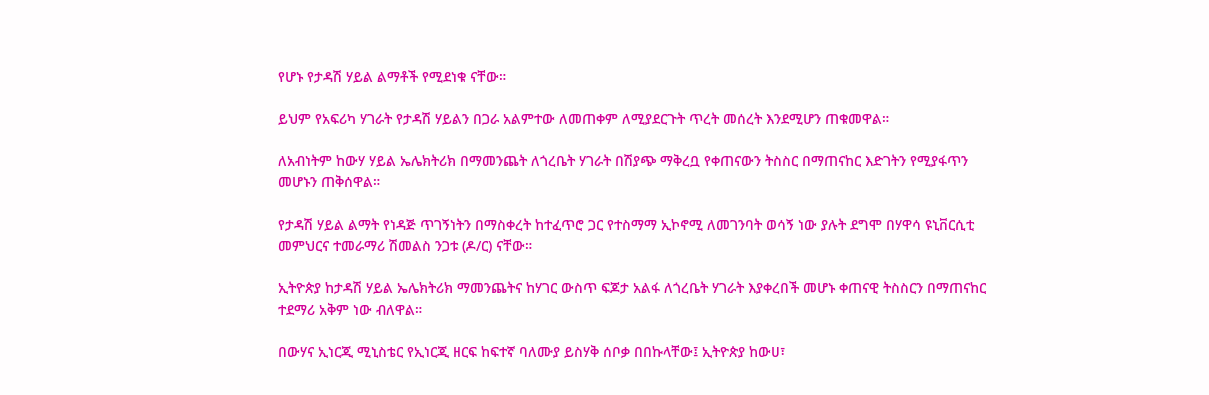የሆኑ የታዳሽ ሃይል ልማቶች የሚደነቁ ናቸው።

ይህም የአፍሪካ ሃገራት የታዳሽ ሃይልን በጋራ አልምተው ለመጠቀም ለሚያደርጉት ጥረት መሰረት እንደሚሆን ጠቁመዋል።

ለአብነትም ከውሃ ሃይል ኤሌክትሪክ በማመንጨት ለጎረቤት ሃገራት በሽያጭ ማቅረቧ የቀጠናውን ትስስር በማጠናከር እድገትን የሚያፋጥን መሆኑን ጠቅሰዋል።

የታዳሽ ሃይል ልማት የነዳጅ ጥገኝነትን በማስቀረት ከተፈጥሮ ጋር የተስማማ ኢኮኖሚ ለመገንባት ወሳኝ ነው ያሉት ደግሞ በሃዋሳ ዩኒቨርሲቲ መምህርና ተመራማሪ ሽመልስ ንጋቱ (ዶ/ር) ናቸው።

ኢትዮጵያ ከታዳሽ ሃይል ኤሌክትሪክ ማመንጨትና ከሃገር ውስጥ ፍጆታ አልፋ ለጎረቤት ሃገራት እያቀረበች መሆኑ ቀጠናዊ ትስስርን በማጠናከር ተደማሪ አቅም ነው ብለዋል።

በውሃና ኢነርጂ ሚኒስቴር የኢነርጂ ዘርፍ ከፍተኛ ባለሙያ ይስሃቅ ሰቦቃ በበኩላቸው፤ ኢትዮጵያ ከውሀ፣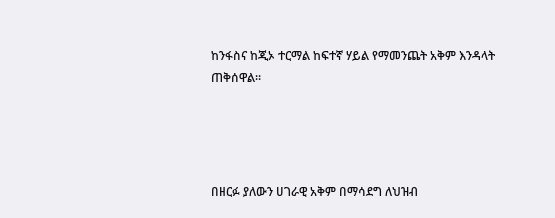ከንፋስና ከጂኦ ተርማል ከፍተኛ ሃይል የማመንጨት አቅም እንዳላት ጠቅሰዋል።




በዘርፉ ያለውን ሀገራዊ አቅም በማሳደግ ለህዝብ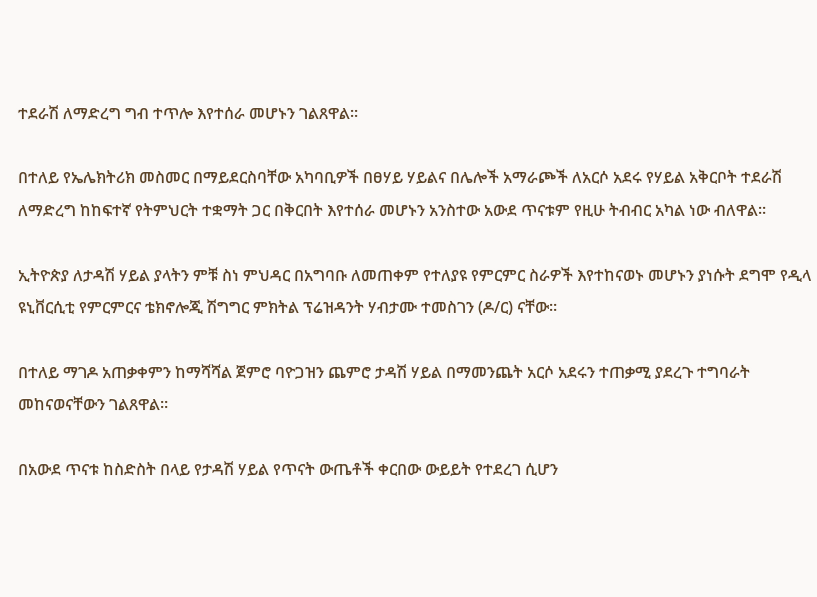ተደራሽ ለማድረግ ግብ ተጥሎ እየተሰራ መሆኑን ገልጸዋል።

በተለይ የኤሌክትሪክ መስመር በማይደርስባቸው አካባቢዎች በፀሃይ ሃይልና በሌሎች አማራጮች ለአርሶ አደሩ የሃይል አቅርቦት ተደራሽ ለማድረግ ከከፍተኛ የትምህርት ተቋማት ጋር በቅርበት እየተሰራ መሆኑን አንስተው አውደ ጥናቱም የዚሁ ትብብር አካል ነው ብለዋል።

ኢትዮጵያ ለታዳሽ ሃይል ያላትን ምቹ ስነ ምህዳር በአግባቡ ለመጠቀም የተለያዩ የምርምር ስራዎች እየተከናወኑ መሆኑን ያነሱት ደግሞ የዲላ ዩኒቨርሲቲ የምርምርና ቴክኖሎጂ ሽግግር ምክትል ፕሬዝዳንት ሃብታሙ ተመስገን (ዶ/ር) ናቸው።

በተለይ ማገዶ አጠቃቀምን ከማሻሻል ጀምሮ ባዮጋዝን ጨምሮ ታዳሽ ሃይል በማመንጨት አርሶ አደሩን ተጠቃሚ ያደረጉ ተግባራት መከናወናቸውን ገልጸዋል።

በአውደ ጥናቱ ከስድስት በላይ የታዳሽ ሃይል የጥናት ውጤቶች ቀርበው ውይይት የተደረገ ሲሆን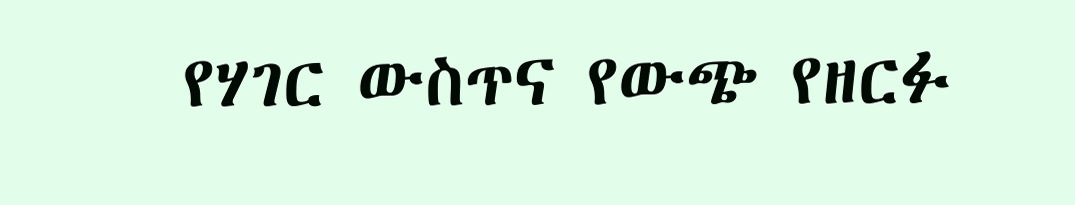የሃገር ውስጥና የውጭ የዘርፉ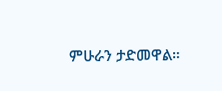ምሁራን ታድመዋል።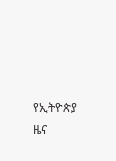የኢትዮጵያ ዜና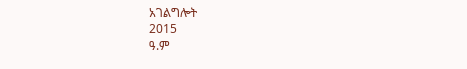አገልግሎት
2015
ዓ.ም